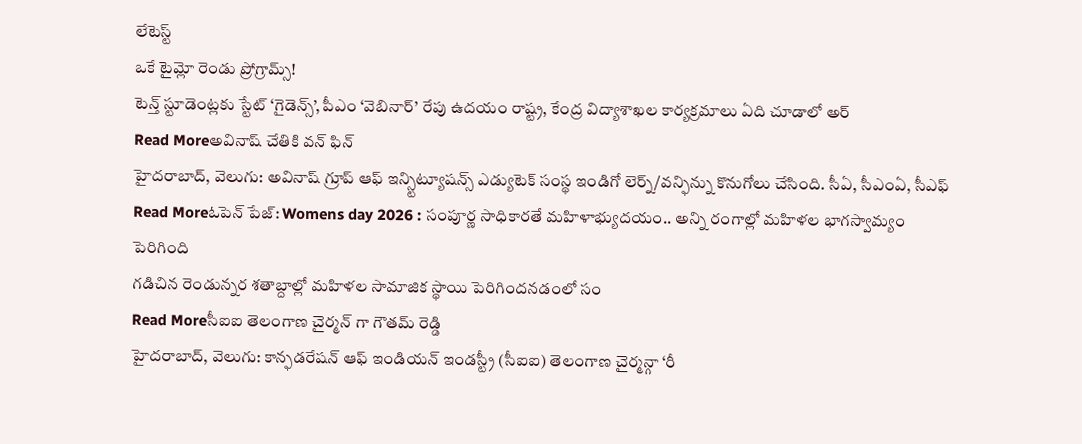లేటెస్ట్
ఒకే టైమ్లో రెండు ప్రోగ్రామ్స్!
టెన్త్ స్టూడెంట్లకు స్టేట్ ‘గైడెన్స్’, పీఎం ‘వెబినార్’ రేపు ఉదయం రాష్ట్ర, కేంద్ర విద్యాశాఖల కార్యక్రమాలు ఏది చూడాలో అర్
Read Moreఅవినాష్ చేతికి వన్ ఫిన్
హైదరాబాద్, వెలుగు: అవినాష్ గ్రూప్ ఆఫ్ ఇన్స్టిట్యూషన్స్ ఎడ్యుటెక్ సంస్థ ఇండిగో లెర్న్/వన్ఫిన్ను కొనుగోలు చేసింది. సీఏ, సీఎంఏ, సీఎఫ్
Read Moreఓపెన్ పేజ్: Womens day 2026 : సంపూర్ణ సాధికారతే మహిళాభ్యుదయం.. అన్ని రంగాల్లో మహిళల భాగస్వామ్యం పెరిగింది
గడిచిన రెండున్నర శతాబ్దాల్లో మహిళల సామాజిక స్థాయి పెరిగిందనడంలో సం
Read Moreసీఐఐ తెలంగాణ చైర్మన్ గా గౌతమ్ రెడ్డి
హైదరాబాద్, వెలుగు: కాన్ఫడరేషన్ ఆఫ్ ఇండియన్ ఇండస్ట్రీ (సీఐఐ) తెలంగాణ చైర్మన్గా ‘రీ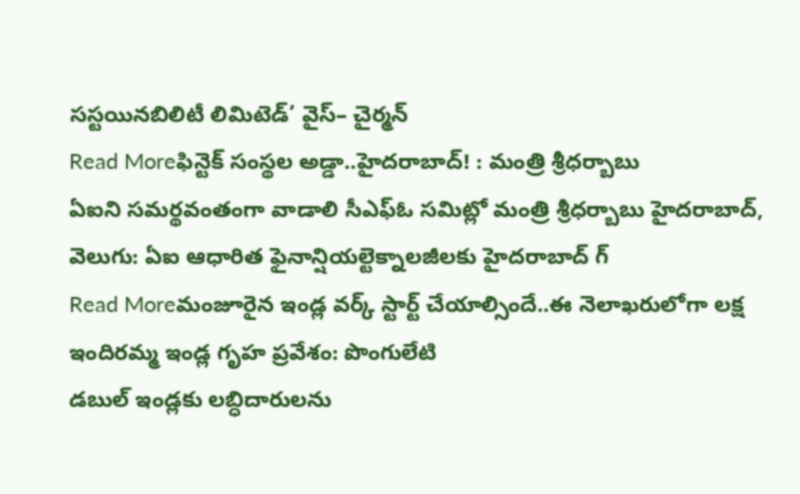సస్టయినబిలిటీ లిమిటెడ్’ వైస్– చైర్మన్
Read Moreఫిన్టెక్ సంస్థల అడ్డా..హైదరాబాద్! : మంత్రి శ్రీధర్బాబు
ఏఐని సమర్థవంతంగా వాడాలి సీఎఫ్ఓ సమిట్లో మంత్రి శ్రీధర్బాబు హైదరాబాద్, వెలుగు: ఏఐ ఆధారిత ఫైనాన్షియల్టెక్నాలజీలకు హైదరాబాద్ గ్
Read Moreమంజూరైన ఇండ్ల వర్క్ స్టార్ట్ చేయాల్సిందే..ఈ నెలాఖరులోగా లక్ష ఇందిరమ్మ ఇండ్ల గృహ ప్రవేశం: పొంగులేటి
డబుల్ ఇండ్లకు లబ్ధిదారులను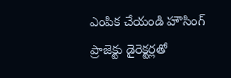ఎంపిక చేయండి హౌసింగ్ ప్రాజెక్టు డైరెక్టర్లతో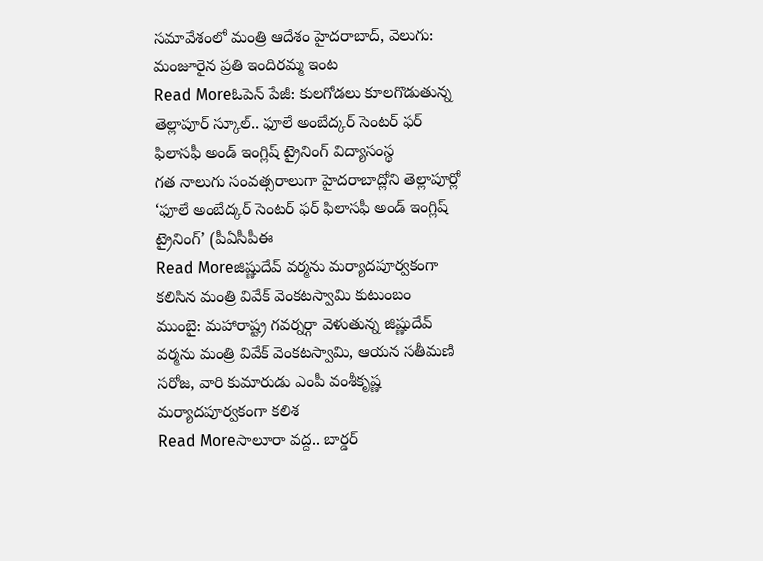సమావేశంలో మంత్రి ఆదేశం హైదరాబాద్, వెలుగు: మంజూరైన ప్రతి ఇందిరమ్మ ఇంట
Read Moreఓపెన్ పేజీ: కులగోడలు కూలగొడుతున్న తెల్లాపూర్ స్కూల్.. ఫూలే అంబేద్కర్ సెంటర్ ఫర్ ఫిలాసఫీ అండ్ ఇంగ్లిష్ ట్రైనింగ్ విద్యాసంస్థ
గత నాలుగు సంవత్సరాలుగా హైదరాబాద్లోని తెల్లాపూర్లో ‘ఫూలే అంబేద్కర్ సెంటర్ ఫర్ ఫిలాసఫీ అండ్ ఇంగ్లిష్ ట్రైనింగ్’ (పీఏసీపీఈ
Read Moreజిష్ణుదేవ్ వర్మను మర్యాదపూర్వకంగా కలిసిన మంత్రి వివేక్ వెంకటస్వామి కుటుంబం
ముంబై: మహారాష్ట్ర గవర్నర్గా వెళుతున్న జిష్ణుదేవ్ వర్మను మంత్రి వివేక్ వెంకటస్వామి, ఆయన సతీమణి సరోజ, వారి కుమారుడు ఎంపీ వంశీకృష్ణ మర్యాదపూర్వకంగా కలిశ
Read Moreసాలూరా వద్ద.. బార్డర్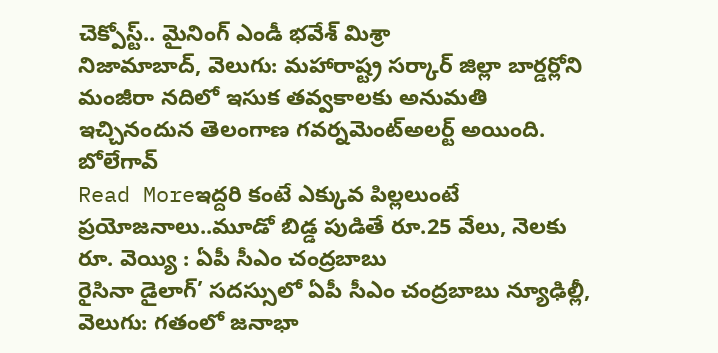చెక్పోస్ట్.. మైనింగ్ ఎండీ భవేశ్ మిశ్రా
నిజామాబాద్, వెలుగు: మహారాష్ట్ర సర్కార్ జిల్లా బార్డర్లోని మంజీరా నదిలో ఇసుక తవ్వకాలకు అనుమతి ఇచ్చినందున తెలంగాణ గవర్నమెంట్అలర్ట్ అయింది. బోలేగావ్
Read Moreఇద్దరి కంటే ఎక్కువ పిల్లలుంటే ప్రయోజనాలు..మూడో బిడ్డ పుడితే రూ.25 వేలు, నెలకు రూ. వెయ్యి : ఏపీ సీఎం చంద్రబాబు
రైసినా డైలాగ్’ సదస్సులో ఏపీ సీఎం చంద్రబాబు న్యూఢిల్లీ, వెలుగు: గతంలో జనాభా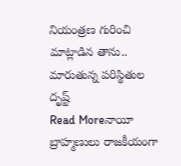నియంత్రణ గురించి మాట్లాడిన తాను.. మారుతున్న పరిస్థితుల దృష్ట్
Read Moreనాయీ బ్రాహ్మణులు రాజకీయంగా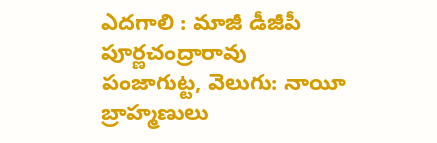ఎదగాలి : మాజీ డీజీపీ పూర్ణచంద్రారావు
పంజాగుట్ట, వెలుగు: నాయీ బ్రాహ్మణులు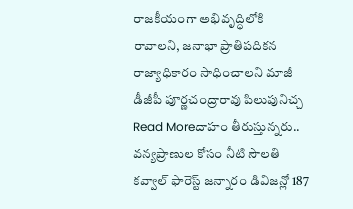రాజకీయంగా అభివృద్ధిలోకి రావాలని, జనాభా ప్రాతిపదికన రాజ్యాధికారం సాధించాలని మాజీ డీజీపీ పూర్ణచంద్రారావు పిలుపునిచ్చ
Read Moreదాహం తీరుస్తున్నరు.. వన్యప్రాణుల కోసం నీటి సౌలతి
కవ్వాల్ ఫారెస్ట్ జన్నారం డివిజన్లో 187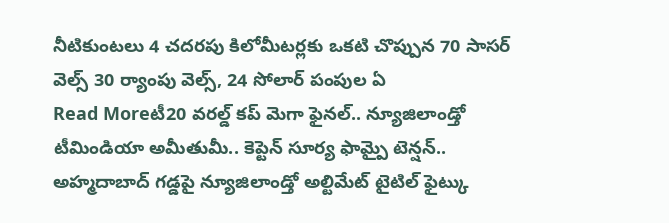నీటికుంటలు 4 చదరపు కిలోమీటర్లకు ఒకటి చొప్పున 70 సాసర్ వెల్స్ 30 ర్యాంపు వెల్స్, 24 సోలార్ పంపుల ఏ
Read Moreటీ20 వరల్డ్ కప్ మెగా ఫైనల్.. న్యూజిలాండ్తో టీమిండియా అమీతుమీ.. కెప్టెన్ సూర్య ఫామ్పై టెన్షన్..
అహ్మదాబాద్ గడ్డపై న్యూజిలాండ్తో అల్టిమేట్ టైటిల్ ఫైట్కు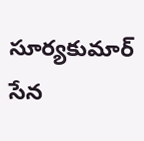సూర్యకుమార్ సేన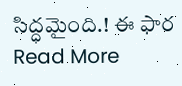సిద్ధమైంది.! ఈ ఫార
Read More